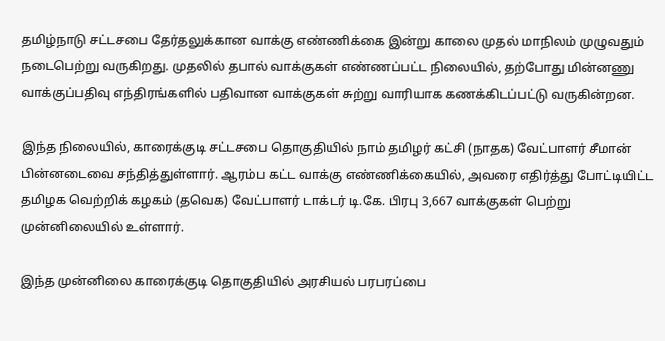தமிழ்நாடு சட்டசபை தேர்தலுக்கான வாக்கு எண்ணிக்கை இன்று காலை முதல் மாநிலம் முழுவதும் நடைபெற்று வருகிறது. முதலில் தபால் வாக்குகள் எண்ணப்பட்ட நிலையில், தற்போது மின்னணு வாக்குப்பதிவு எந்திரங்களில் பதிவான வாக்குகள் சுற்று வாரியாக கணக்கிடப்பட்டு வருகின்றன.

இந்த நிலையில், காரைக்குடி சட்டசபை தொகுதியில் நாம் தமிழர் கட்சி (நாதக) வேட்பாளர் சீமான் பின்னடைவை சந்தித்துள்ளார். ஆரம்ப கட்ட வாக்கு எண்ணிக்கையில், அவரை எதிர்த்து போட்டியிட்ட தமிழக வெற்றிக் கழகம் (தவெக) வேட்பாளர் டாக்டர் டி.கே. பிரபு 3,667 வாக்குகள் பெற்று முன்னிலையில் உள்ளார்.

இந்த முன்னிலை காரைக்குடி தொகுதியில் அரசியல் பரபரப்பை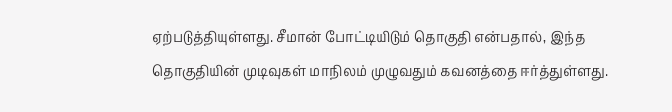ஏற்படுத்தியுள்ளது. சீமான் போட்டியிடும் தொகுதி என்பதால், இந்த தொகுதியின் முடிவுகள் மாநிலம் முழுவதும் கவனத்தை ஈர்த்துள்ளது.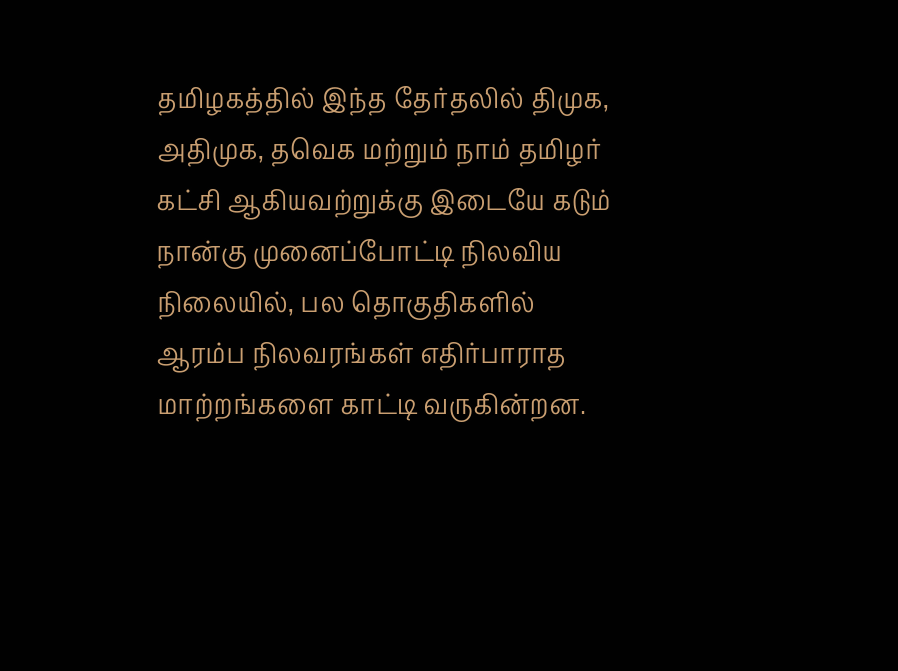தமிழகத்தில் இந்த தேர்தலில் திமுக, அதிமுக, தவெக மற்றும் நாம் தமிழர் கட்சி ஆகியவற்றுக்கு இடையே கடும் நான்கு முனைப்போட்டி நிலவிய நிலையில், பல தொகுதிகளில் ஆரம்ப நிலவரங்கள் எதிர்பாராத மாற்றங்களை காட்டி வருகின்றன.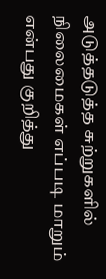அடுத்தடுத்த சுற்றுகளில் நிலைமைகள் எப்படி மாறும் என்பது குறித்து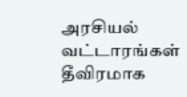அரசியல் வட்டாரங்கள் தீவிரமாக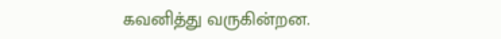கவனித்து வருகின்றன.